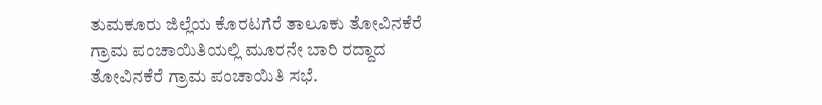ತುಮಕೂರು ಜಿಲ್ಲೆಯ ಕೊರಟಗೆರೆ ತಾಲೂಕು ತೋವಿನಕೆರೆ ಗ್ರಾಮ ಪಂಚಾಯಿತಿಯಲ್ಲಿ ಮೂರನೇ ಬಾರಿ ರದ್ದಾದ ತೋವಿನಕೆರೆ ಗ್ರಾಮ ಪಂಚಾಯಿತಿ ಸಭೆ.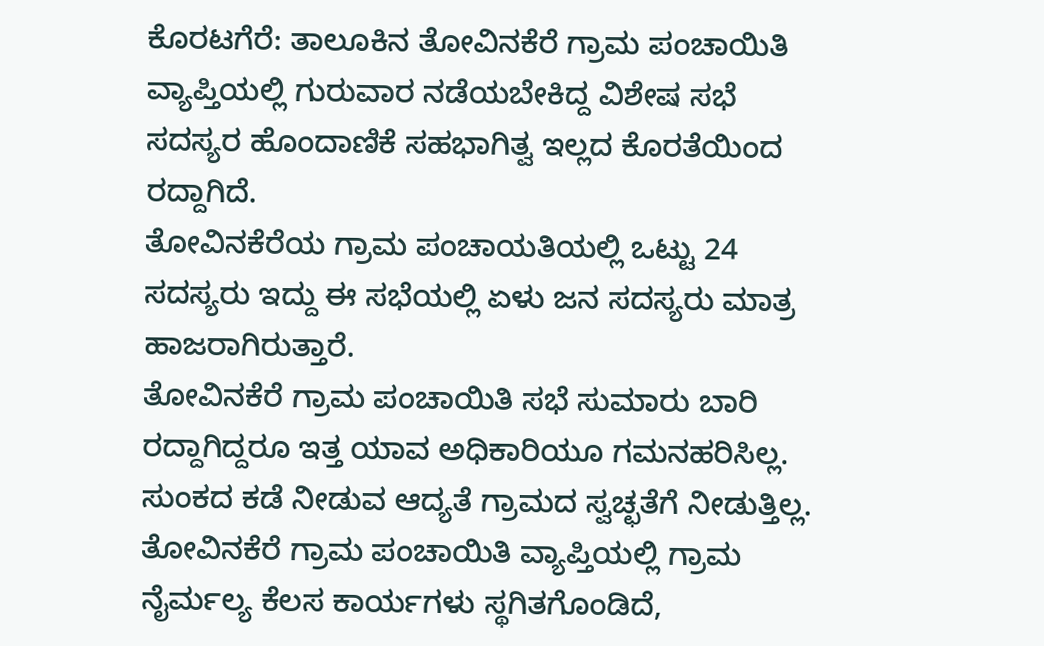ಕೊರಟಗೆರೆ: ತಾಲೂಕಿನ ತೋವಿನಕೆರೆ ಗ್ರಾಮ ಪಂಚಾಯಿತಿ ವ್ಯಾಪ್ತಿಯಲ್ಲಿ ಗುರುವಾರ ನಡೆಯಬೇಕಿದ್ದ ವಿಶೇಷ ಸಭೆ ಸದಸ್ಯರ ಹೊಂದಾಣಿಕೆ ಸಹಭಾಗಿತ್ವ ಇಲ್ಲದ ಕೊರತೆಯಿಂದ ರದ್ದಾಗಿದೆ.
ತೋವಿನಕೆರೆಯ ಗ್ರಾಮ ಪಂಚಾಯತಿಯಲ್ಲಿ ಒಟ್ಟು 24 ಸದಸ್ಯರು ಇದ್ದು ಈ ಸಭೆಯಲ್ಲಿ ಏಳು ಜನ ಸದಸ್ಯರು ಮಾತ್ರ ಹಾಜರಾಗಿರುತ್ತಾರೆ.
ತೋವಿನಕೆರೆ ಗ್ರಾಮ ಪಂಚಾಯಿತಿ ಸಭೆ ಸುಮಾರು ಬಾರಿ ರದ್ದಾಗಿದ್ದರೂ ಇತ್ತ ಯಾವ ಅಧಿಕಾರಿಯೂ ಗಮನಹರಿಸಿಲ್ಲ. ಸುಂಕದ ಕಡೆ ನೀಡುವ ಆದ್ಯತೆ ಗ್ರಾಮದ ಸ್ವಚ್ಛತೆಗೆ ನೀಡುತ್ತಿಲ್ಲ.
ತೋವಿನಕೆರೆ ಗ್ರಾಮ ಪಂಚಾಯಿತಿ ವ್ಯಾಪ್ತಿಯಲ್ಲಿ ಗ್ರಾಮ ನೈರ್ಮಲ್ಯ ಕೆಲಸ ಕಾರ್ಯಗಳು ಸ್ಥಗಿತಗೊಂಡಿದೆ,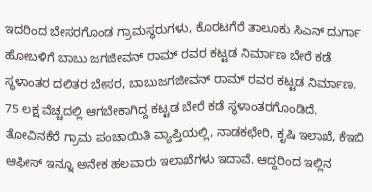ಇದರಿಂದ ಬೇಸರಗೊಂಡ ಗ್ರಾಮಸ್ಥರುಗಳು, ಕೊರಟಗೆರೆ ತಾಲೂಕು ಸಿಎನ್ ದುರ್ಗಾ ಹೋಬಳಿಗೆ ಬಾಬು ಜಗಜೀವನ್ ರಾಮ್ ರವರ ಕಟ್ಟಡ ನಿರ್ಮಾಣ ಬೇರೆ ಕಡೆ ಸ್ಥಳಾಂತರ ದಲಿತರ ಬೇಸರ, ಬಾಬುಜಗಜೀವನ್ ರಾಮ್ ರವರ ಕಟ್ಟಡ ನಿರ್ಮಾಣ. 75 ಲಕ್ಷ ವೆಚ್ಚದಲ್ಲಿ ಆಗಬೇಕಾಗಿದ್ದ ಕಟ್ಟಡ ಬೇರೆ ಕಡೆ ಸ್ಥಳಾಂತರಗೊಂಡಿದೆ.
ತೋವಿನಕೆರೆ ಗ್ರಾಮ ಪಂಚಾಯಿತಿ ವ್ಯಾಪ್ತಿಯಲ್ಲಿ, ನಾಡಕಛೇರಿ, ಕೃಷಿ ಇಲಾಖೆ, ಕೆಇಬಿ ಆಫೀಸ್ ಇನ್ನೂ ಅನೇಕ ಹಲವಾರು ಇಲಾಖೆಗಳು ಇದಾವೆ. ಆದ್ದರಿಂದ ಇಲ್ಲಿನ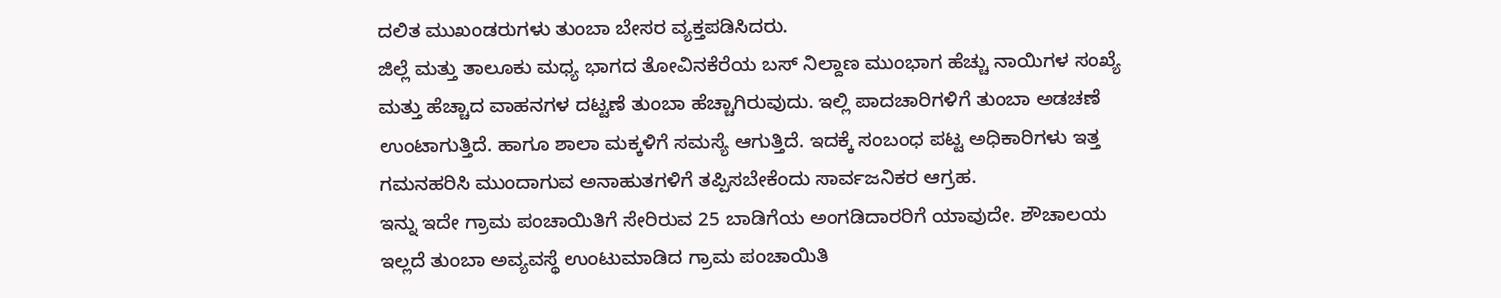ದಲಿತ ಮುಖಂಡರುಗಳು ತುಂಬಾ ಬೇಸರ ವ್ಯಕ್ತಪಡಿಸಿದರು.
ಜಿಲ್ಲೆ ಮತ್ತು ತಾಲೂಕು ಮಧ್ಯ ಭಾಗದ ತೋವಿನಕೆರೆಯ ಬಸ್ ನಿಲ್ದಾಣ ಮುಂಭಾಗ ಹೆಚ್ಚು ನಾಯಿಗಳ ಸಂಖ್ಯೆ ಮತ್ತು ಹೆಚ್ಚಾದ ವಾಹನಗಳ ದಟ್ಟಣೆ ತುಂಬಾ ಹೆಚ್ಚಾಗಿರುವುದು. ಇಲ್ಲಿ ಪಾದಚಾರಿಗಳಿಗೆ ತುಂಬಾ ಅಡಚಣೆ ಉಂಟಾಗುತ್ತಿದೆ. ಹಾಗೂ ಶಾಲಾ ಮಕ್ಕಳಿಗೆ ಸಮಸ್ಯೆ ಆಗುತ್ತಿದೆ. ಇದಕ್ಕೆ ಸಂಬಂಧ ಪಟ್ಟ ಅಧಿಕಾರಿಗಳು ಇತ್ತ ಗಮನಹರಿಸಿ ಮುಂದಾಗುವ ಅನಾಹುತಗಳಿಗೆ ತಪ್ಪಿಸಬೇಕೆಂದು ಸಾರ್ವಜನಿಕರ ಆಗ್ರಹ.
ಇನ್ನು ಇದೇ ಗ್ರಾಮ ಪಂಚಾಯಿತಿಗೆ ಸೇರಿರುವ 25 ಬಾಡಿಗೆಯ ಅಂಗಡಿದಾರರಿಗೆ ಯಾವುದೇ. ಶೌಚಾಲಯ ಇಲ್ಲದೆ ತುಂಬಾ ಅವ್ಯವಸ್ಥೆ ಉಂಟುಮಾಡಿದ ಗ್ರಾಮ ಪಂಚಾಯಿತಿ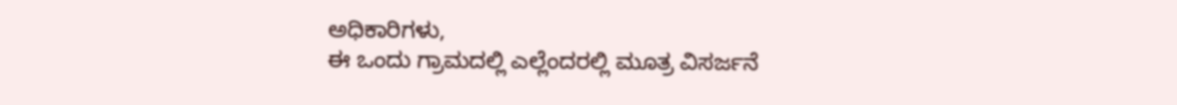ಅಧಿಕಾರಿಗಳು,
ಈ ಒಂದು ಗ್ರಾಮದಲ್ಲಿ ಎಲ್ಲೆಂದರಲ್ಲಿ ಮೂತ್ರ ವಿಸರ್ಜನೆ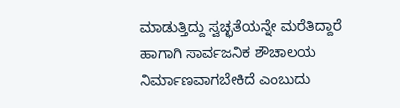ಮಾಡುತ್ತಿದ್ದು ಸ್ವಚ್ಛತೆಯನ್ನೇ ಮರೆತಿದ್ದಾರೆ ಹಾಗಾಗಿ ಸಾರ್ವಜನಿಕ ಶೌಚಾಲಯ ನಿರ್ಮಾಣವಾಗಬೇಕಿದೆ ಎಂಬುದು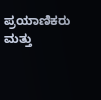ಪ್ರಯಾಣಿಕರು ಮತ್ತು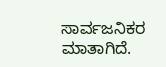ಸಾರ್ವಜನಿಕರ ಮಾತಾಗಿದೆ.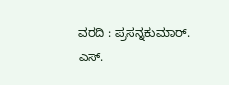ವರದಿ : ಪ್ರಸನ್ನಕುಮಾರ್. ಎಸ್.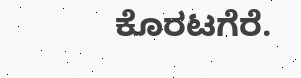ಕೊರಟಗೆರೆ.